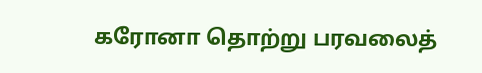கரோனா தொற்று பரவலைத்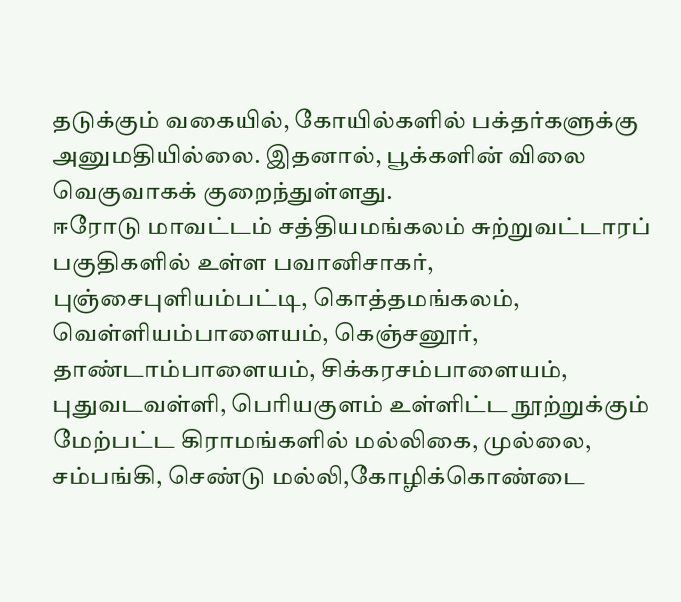தடுக்கும் வகையில், கோயில்களில் பக்தர்களுக்கு அனுமதியில்லை. இதனால், பூக்களின் விலை வெகுவாகக் குறைந்துள்ளது.
ஈரோடு மாவட்டம் சத்தியமங்கலம் சுற்றுவட்டாரப் பகுதிகளில் உள்ள பவானிசாகர், புஞ்சைபுளியம்பட்டி, கொத்தமங்கலம், வெள்ளியம்பாளையம், கெஞ்சனூர், தாண்டாம்பாளையம், சிக்கரசம்பாளையம், புதுவடவள்ளி, பெரியகுளம் உள்ளிட்ட நூற்றுக்கும் மேற்பட்ட கிராமங்களில் மல்லிகை, முல்லை, சம்பங்கி, செண்டு மல்லி,கோழிக்கொண்டை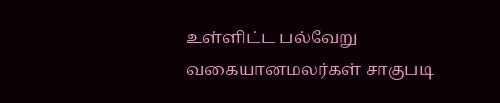உள்ளிட்ட பல்வேறு வகையானமலர்கள் சாகுபடி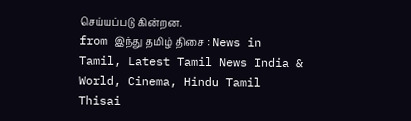செய்யப்படு கின்றன.
from இந்து தமிழ் திசை : News in Tamil, Latest Tamil News India & World, Cinema, Hindu Tamil Thisai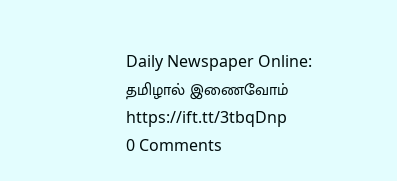Daily Newspaper Online: தமிழால் இணைவோம் https://ift.tt/3tbqDnp
0 Comments